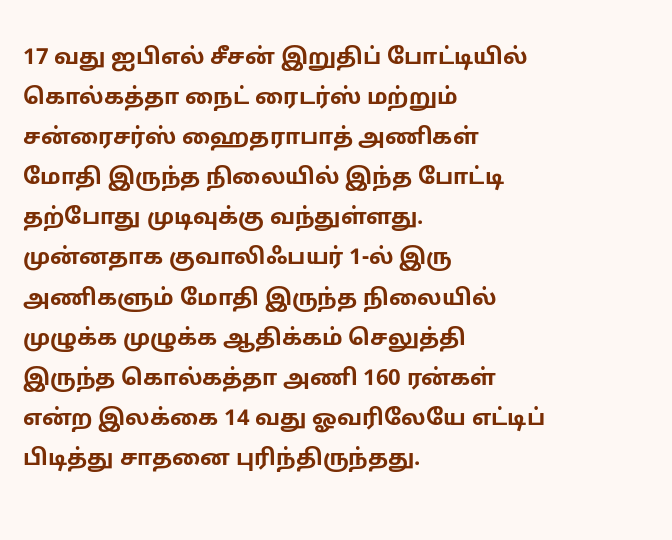17 வது ஐபிஎல் சீசன் இறுதிப் போட்டியில் கொல்கத்தா நைட் ரைடர்ஸ் மற்றும் சன்ரைசர்ஸ் ஹைதராபாத் அணிகள் மோதி இருந்த நிலையில் இந்த போட்டி தற்போது முடிவுக்கு வந்துள்ளது. முன்னதாக குவாலிஃபயர் 1-ல் இரு அணிகளும் மோதி இருந்த நிலையில் முழுக்க முழுக்க ஆதிக்கம் செலுத்தி இருந்த கொல்கத்தா அணி 160 ரன்கள் என்ற இலக்கை 14 வது ஓவரிலேயே எட்டிப் பிடித்து சாதனை புரிந்திருந்தது.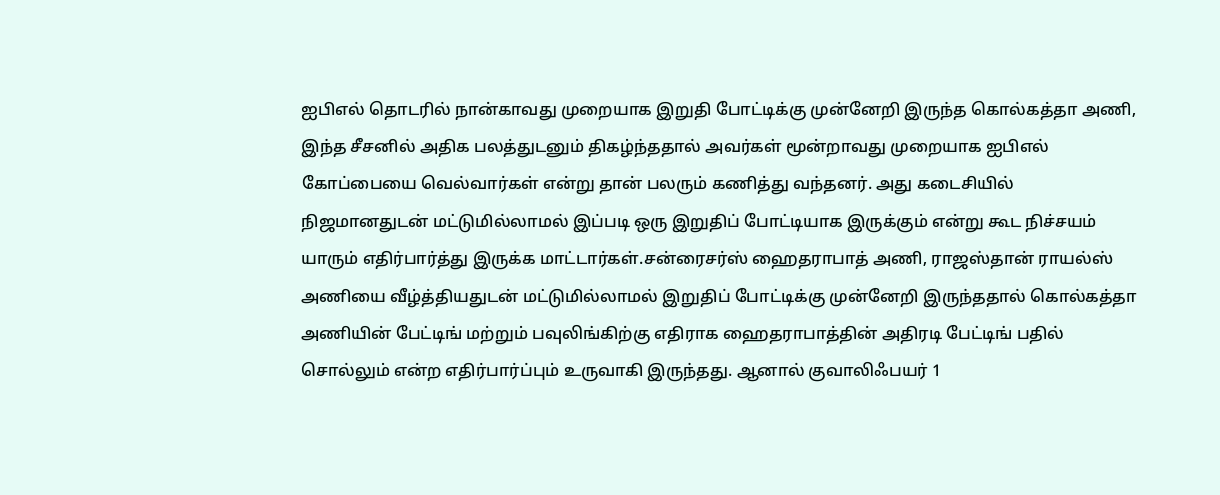ஐபிஎல் தொடரில் நான்காவது முறையாக இறுதி போட்டிக்கு முன்னேறி இருந்த கொல்கத்தா அணி, இந்த சீசனில் அதிக பலத்துடனும் திகழ்ந்ததால் அவர்கள் மூன்றாவது முறையாக ஐபிஎல் கோப்பையை வெல்வார்கள் என்று தான் பலரும் கணித்து வந்தனர். அது கடைசியில் நிஜமானதுடன் மட்டுமில்லாமல் இப்படி ஒரு இறுதிப் போட்டியாக இருக்கும் என்று கூட நிச்சயம் யாரும் எதிர்பார்த்து இருக்க மாட்டார்கள்.சன்ரைசர்ஸ் ஹைதராபாத் அணி, ராஜஸ்தான் ராயல்ஸ் அணியை வீழ்த்தியதுடன் மட்டுமில்லாமல் இறுதிப் போட்டிக்கு முன்னேறி இருந்ததால் கொல்கத்தா அணியின் பேட்டிங் மற்றும் பவுலிங்கிற்கு எதிராக ஹைதராபாத்தின் அதிரடி பேட்டிங் பதில் சொல்லும் என்ற எதிர்பார்ப்பும் உருவாகி இருந்தது. ஆனால் குவாலிஃபயர் 1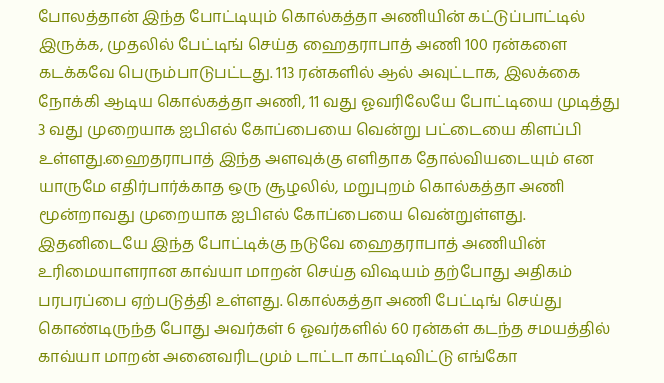போலத்தான் இந்த போட்டியும் கொல்கத்தா அணியின் கட்டுப்பாட்டில் இருக்க, முதலில் பேட்டிங் செய்த ஹைதராபாத் அணி 100 ரன்களை கடக்கவே பெரும்பாடுபட்டது. 113 ரன்களில் ஆல் அவுட்டாக, இலக்கை நோக்கி ஆடிய கொல்கத்தா அணி, 11 வது ஓவரிலேயே போட்டியை முடித்து 3 வது முறையாக ஐபிஎல் கோப்பையை வென்று பட்டையை கிளப்பி உள்ளது.ஹைதராபாத் இந்த அளவுக்கு எளிதாக தோல்வியடையும் என யாருமே எதிர்பார்க்காத ஒரு சூழலில், மறுபுறம் கொல்கத்தா அணி மூன்றாவது முறையாக ஐபிஎல் கோப்பையை வென்றுள்ளது. இதனிடையே இந்த போட்டிக்கு நடுவே ஹைதராபாத் அணியின் உரிமையாளரான காவ்யா மாறன் செய்த விஷயம் தற்போது அதிகம் பரபரப்பை ஏற்படுத்தி உள்ளது. கொல்கத்தா அணி பேட்டிங் செய்து கொண்டிருந்த போது அவர்கள் 6 ஓவர்களில் 60 ரன்கள் கடந்த சமயத்தில் காவ்யா மாறன் அனைவரிடமும் டாட்டா காட்டிவிட்டு எங்கோ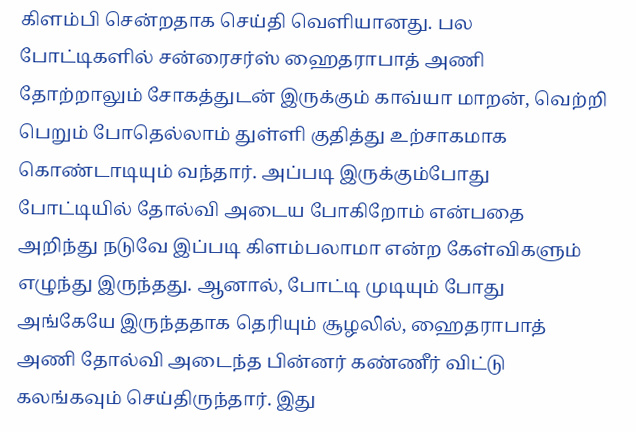கிளம்பி சென்றதாக செய்தி வெளியானது. பல போட்டிகளில் சன்ரைசர்ஸ் ஹைதராபாத் அணி தோற்றாலும் சோகத்துடன் இருக்கும் காவ்யா மாறன், வெற்றி பெறும் போதெல்லாம் துள்ளி குதித்து உற்சாகமாக கொண்டாடியும் வந்தார். அப்படி இருக்கும்போது போட்டியில் தோல்வி அடைய போகிறோம் என்பதை அறிந்து நடுவே இப்படி கிளம்பலாமா என்ற கேள்விகளும் எழுந்து இருந்தது. ஆனால், போட்டி முடியும் போது அங்கேயே இருந்ததாக தெரியும் சூழலில், ஹைதராபாத் அணி தோல்வி அடைந்த பின்னர் கண்ணீர் விட்டு கலங்கவும் செய்திருந்தார். இது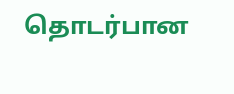தொடர்பான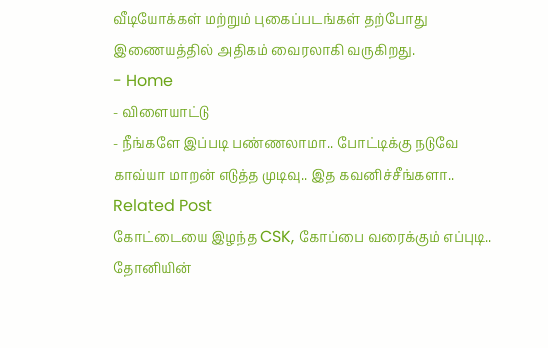வீடியோக்கள் மற்றும் புகைப்படங்கள் தற்போது இணையத்தில் அதிகம் வைரலாகி வருகிறது.
- Home
- விளையாட்டு
- நீங்களே இப்படி பண்ணலாமா.. போட்டிக்கு நடுவே காவ்யா மாறன் எடுத்த முடிவு.. இத கவனிச்சீங்களா..
Related Post
கோட்டையை இழந்த CSK, கோப்பை வரைக்கும் எப்புடி.. தோனியின்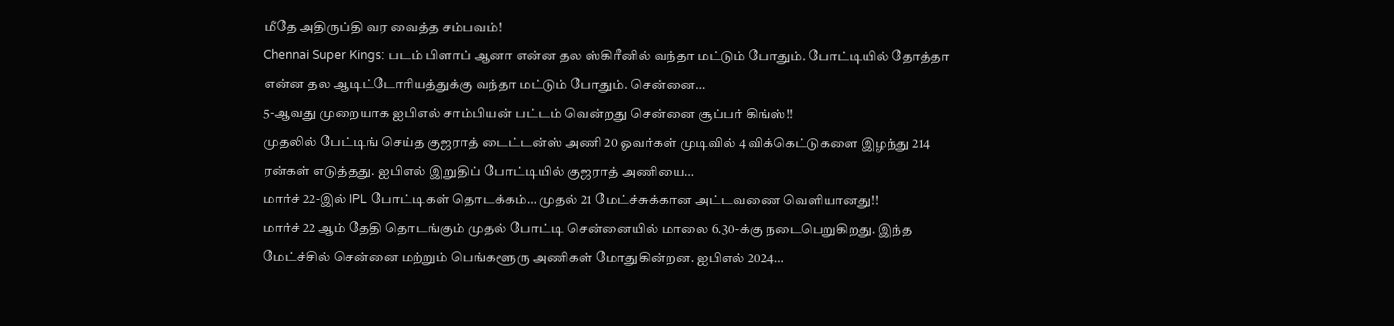மீதே அதிருப்தி வர வைத்த சம்பவம்!
Chennai Super Kings: படம் பிளாப் ஆனா என்ன தல ஸ்கிரீனில் வந்தா மட்டும் போதும். போட்டியில் தோத்தா என்ன தல ஆடிட்டோரியத்துக்கு வந்தா மட்டும் போதும். சென்னை…
5-ஆவது முறையாக ஐபிஎல் சாம்பியன் பட்டம் வென்றது சென்னை சூப்பர் கிங்ஸ்!!
முதலில் பேட்டிங் செய்த குஜராத் டைட்டன்ஸ் அணி 20 ஓவர்கள் முடிவில் 4 விக்கெட்டுகளை இழந்து 214 ரன்கள் எடுத்தது. ஐபிஎல் இறுதிப் போட்டியில் குஜராத் அணியை…
மார்ச் 22-இல் IPL போட்டிகள் தொடக்கம்… முதல் 21 மேட்ச்சுக்கான அட்டவணை வெளியானது!!
மார்ச் 22 ஆம் தேதி தொடங்கும் முதல் போட்டி சென்னையில் மாலை 6.30-க்கு நடைபெறுகிறது. இந்த மேட்ச்சில் சென்னை மற்றும் பெங்களூரு அணிகள் மோதுகின்றன. ஐபிஎல் 2024…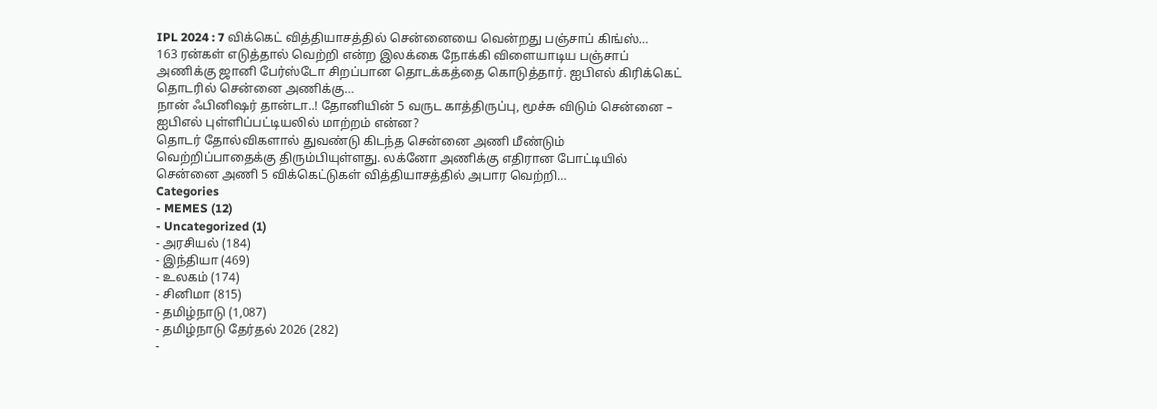IPL 2024 : 7 விக்கெட் வித்தியாசத்தில் சென்னையை வென்றது பஞ்சாப் கிங்ஸ்…
163 ரன்கள் எடுத்தால் வெற்றி என்ற இலக்கை நோக்கி விளையாடிய பஞ்சாப் அணிக்கு ஜானி பேர்ஸ்டோ சிறப்பான தொடக்கத்தை கொடுத்தார். ஐபிஎல் கிரிக்கெட் தொடரில் சென்னை அணிக்கு…
நான் ஃபினிஷர் தான்டா..! தோனியின் 5 வருட காத்திருப்பு, மூச்சு விடும் சென்னை – ஐபிஎல் புள்ளிப்பட்டியலில் மாற்றம் என்ன?
தொடர் தோல்விகளால் துவண்டு கிடந்த சென்னை அணி மீண்டும் வெற்றிப்பாதைக்கு திரும்பியுள்ளது. லக்னோ அணிக்கு எதிரான போட்டியில் சென்னை அணி 5 விக்கெட்டுகள் வித்தியாசத்தில் அபார வெற்றி…
Categories
- MEMES (12)
- Uncategorized (1)
- அரசியல் (184)
- இந்தியா (469)
- உலகம் (174)
- சினிமா (815)
- தமிழ்நாடு (1,087)
- தமிழ்நாடு தேர்தல் 2026 (282)
-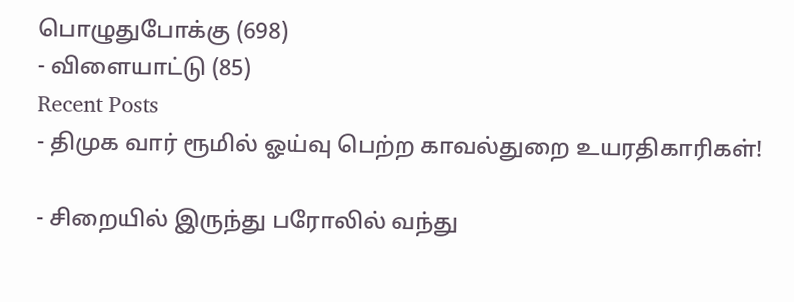பொழுதுபோக்கு (698)
- விளையாட்டு (85)
Recent Posts
- திமுக வார் ரூமில் ஓய்வு பெற்ற காவல்துறை உயரதிகாரிகள்!

- சிறையில் இருந்து பரோலில் வந்து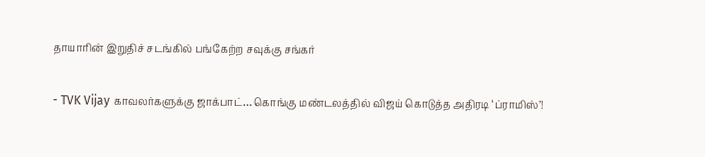தாயாரின் இறுதிச் சடங்கில் பங்கேற்ற சவுக்கு சங்கர்

- TVK Vijay காவலர்களுக்கு ஜாக்பாட்… கொங்கு மண்டலத்தில் விஜய் கொடுத்த அதிரடி ‘ப்ராமிஸ்’!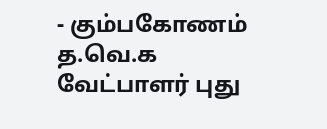- கும்பகோணம் த.வெ.க வேட்பாளர் புது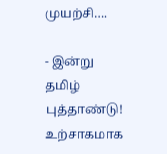முயற்சி….

- இன்று தமிழ் புத்தாண்டு! உற்சாகமாக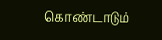கொண்டாடும்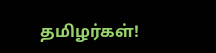தமிழர்கள்!